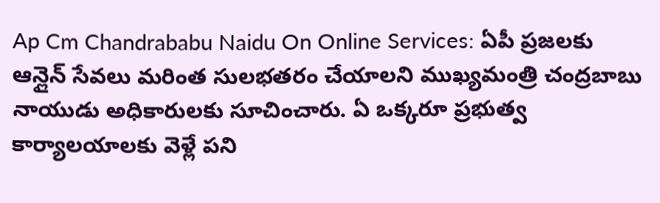Ap Cm Chandrababu Naidu On Online Services: ఏపీ ప్రజలకు ఆన్లైన్ సేవలు మరింత సులభతరం చేయాలని ముఖ్యమంత్రి చంద్రబాబు నాయుడు అధికారులకు సూచించారు. ఏ ఒక్కరూ ప్రభుత్వ కార్యాలయాలకు వెళ్లే పని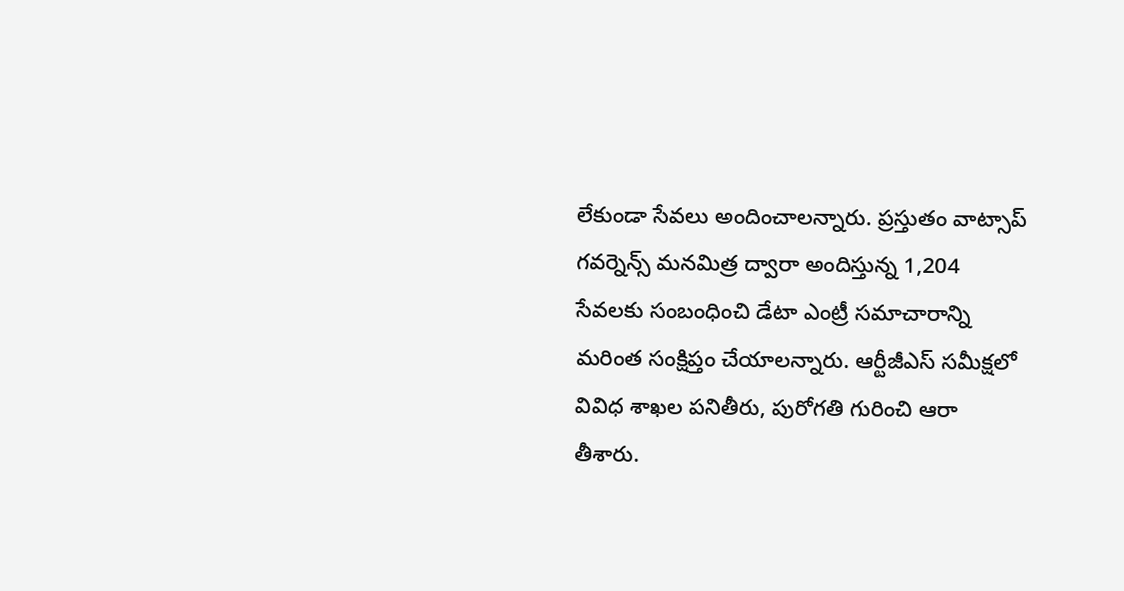లేకుండా సేవలు అందించాలన్నారు. ప్రస్తుతం వాట్సాప్ గవర్నెన్స్ మనమిత్ర ద్వారా అందిస్తున్న 1,204 సేవలకు సంబంధించి డేటా ఎంట్రీ సమాచారాన్ని మరింత సంక్షిప్తం చేయాలన్నారు. ఆర్టీజీఎస్ సమీక్షలో వివిధ శాఖల పనితీరు, పురోగతి గురించి ఆరా తీశారు.